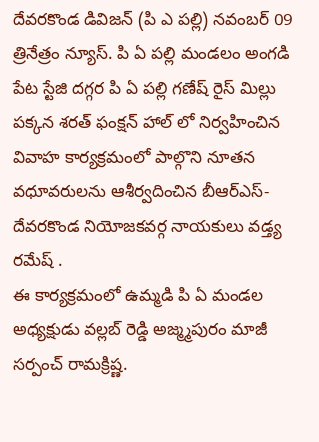దేవరకొండ డివిజన్ (పి ఎ పల్లి) నవంబర్ 09 త్రినేత్రం న్యూస్. పి ఏ పల్లి మండలం అంగడి పేట స్టేజి దగ్గర పి ఏ పల్లి గణేష్ రైస్ మిల్లు పక్కన శరత్ ఫంక్షన్ హాల్ లో నిర్వహించిన వివాహ కార్యక్రమంలో పాల్గొని నూతన వధూవరులను ఆశీర్వదించిన బీఆర్ఎస్- దేవరకొండ నియోజకవర్గ నాయకులు వడ్త్య రమేష్ .
ఈ కార్యక్రమంలో ఉమ్మడి పి ఏ మండల అధ్యక్షుడు వల్లబ్ రెడ్డి అజ్మ్మపురం మాజీ సర్పంచ్ రామక్రిష్ణ.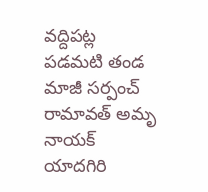వద్దిపట్ల పడమటి తండ మాజీ సర్పంచ్ రామావత్ అమృ నాయక్ యాదగిరి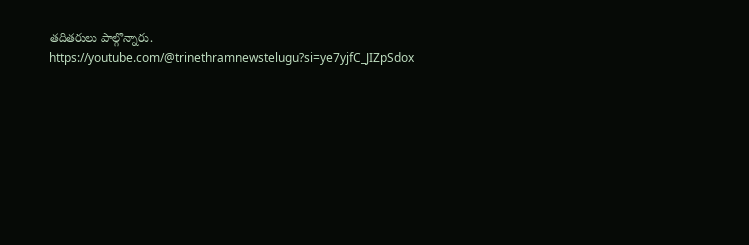తదితరులు పాల్గొన్నారు.
https://youtube.com/@trinethramnewstelugu?si=ye7yjfC_JIZpSdox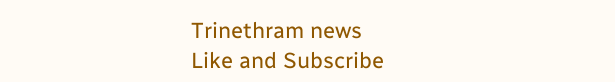Trinethram news
Like and Subscribe